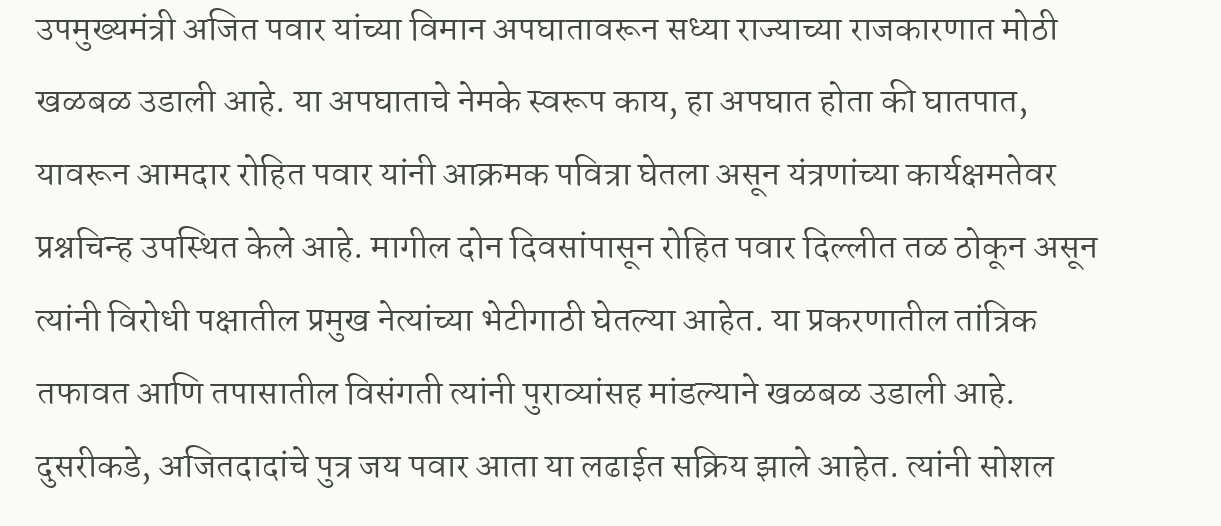उपमुख्यमंत्री अजित पवार यांच्या विमान अपघातावरून सध्या राज्याच्या राजकारणात मोठी खळबळ उडाली आहे. या अपघाताचे नेमके स्वरूप काय, हा अपघात होता की घातपात, यावरून आमदार रोहित पवार यांनी आक्रमक पवित्रा घेतला असून यंत्रणांच्या कार्यक्षमतेवर प्रश्नचिन्ह उपस्थित केले आहे. मागील दोन दिवसांपासून रोहित पवार दिल्लीत तळ ठोकून असून त्यांनी विरोधी पक्षातील प्रमुख नेत्यांच्या भेटीगाठी घेतल्या आहेत. या प्रकरणातील तांत्रिक तफावत आणि तपासातील विसंगती त्यांनी पुराव्यांसह मांडल्याने खळबळ उडाली आहे.
दुसरीकडे, अजितदादांचे पुत्र जय पवार आता या लढाईत सक्रिय झाले आहेत. त्यांनी सोशल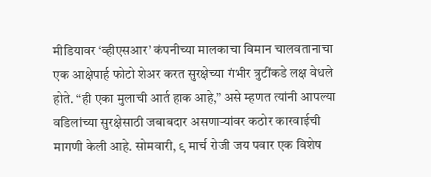मीडियावर ‘व्हीएसआर’ कंपनीच्या मालकाचा विमान चालवतानाचा एक आक्षेपार्ह फोटो शेअर करत सुरक्षेच्या गंभीर त्रुटींकडे लक्ष वेधले होते. “ही एका मुलाची आर्त हाक आहे,” असे म्हणत त्यांनी आपल्या वडिलांच्या सुरक्षेसाठी जबाबदार असणाऱ्यांवर कठोर कारवाईची मागणी केली आहे. सोमवारी, ९ मार्च रोजी जय पवार एक विशेष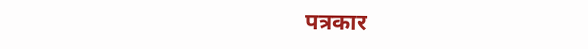पत्रकार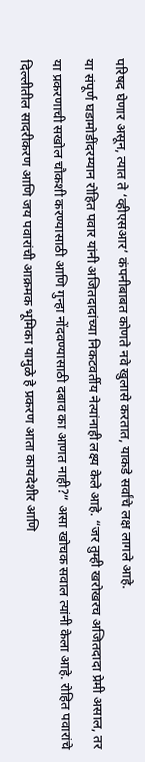परिषद घेणार असून, त्यात ते ‘व्हीएसआर’ कंपनीबाबत कोणते नवे खुलासे करतात, याकडे सर्वांचे लक्ष लागले आहे.
या संपूर्ण घडामोडींदरम्यान रोहित पवार यांनी अजितदादांच्या निकटवर्तीय नेत्यांनाही लक्ष्य केले आहे. “जर तुम्ही खरोखरच अजितदादा प्रेमी असाल, तर या प्रकरणाची सखोल चौकशी करण्यासाठी आणि गुन्हा नोंदवण्यासाठी दबाव का आणत नाही?” असा खोचक सवाल त्यांनी केला आहे. रोहित पवारांचे दिल्लीतील सादरीकरण आणि जय पवारांची आक्रमक भूमिका यामुळे हे प्रकरण आता कायदेशीर आणि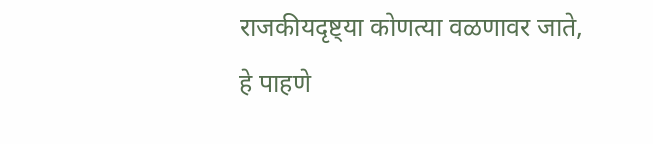राजकीयदृष्ट्या कोणत्या वळणावर जाते, हे पाहणे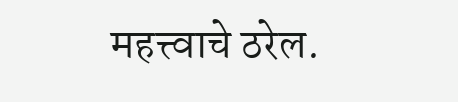महत्त्वाचे ठरेल.